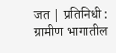जत | प्रतिनिधी :
ग्रामीण भागातील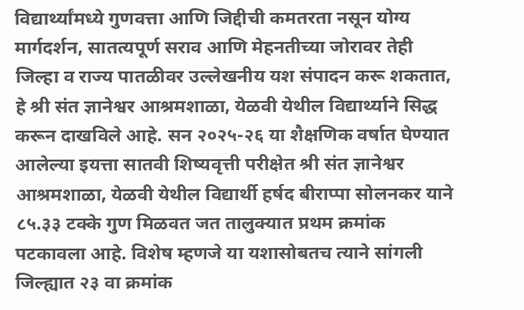विद्यार्थ्यांमध्ये गुणवत्ता आणि जिद्दीची कमतरता नसून योग्य मार्गदर्शन, सातत्यपूर्ण सराव आणि मेहनतीच्या जोरावर तेही जिल्हा व राज्य पातळीवर उल्लेखनीय यश संपादन करू शकतात, हे श्री संत ज्ञानेश्वर आश्रमशाळा, येळवी येथील विद्यार्थ्याने सिद्ध करून दाखविले आहे. सन २०२५-२६ या शैक्षणिक वर्षात घेण्यात आलेल्या इयत्ता सातवी शिष्यवृत्ती परीक्षेत श्री संत ज्ञानेश्वर आश्रमशाळा, येळवी येथील विद्यार्थी हर्षद बीराप्पा सोलनकर याने ८५.३३ टक्के गुण मिळवत जत तालुक्यात प्रथम क्रमांक पटकावला आहे. विशेष म्हणजे या यशासोबतच त्याने सांगली जिल्ह्यात २३ वा क्रमांक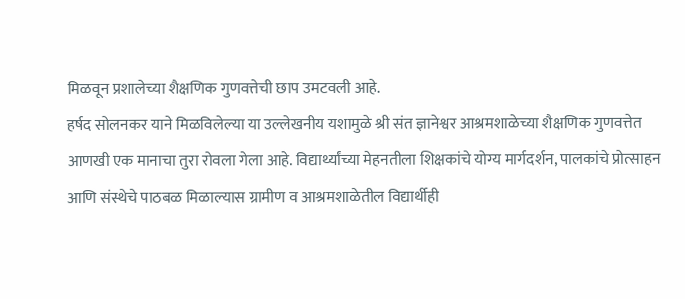मिळवून प्रशालेच्या शैक्षणिक गुणवत्तेची छाप उमटवली आहे.
हर्षद सोलनकर याने मिळविलेल्या या उल्लेखनीय यशामुळे श्री संत ज्ञानेश्वर आश्रमशाळेच्या शैक्षणिक गुणवत्तेत आणखी एक मानाचा तुरा रोवला गेला आहे. विद्यार्थ्यांच्या मेहनतीला शिक्षकांचे योग्य मार्गदर्शन, पालकांचे प्रोत्साहन आणि संस्थेचे पाठबळ मिळाल्यास ग्रामीण व आश्रमशाळेतील विद्यार्थीही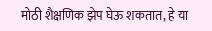मोठी शैक्षणिक झेप घेऊ शकतात, हे या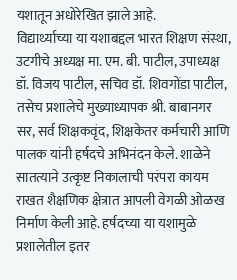यशातून अधोरेखित झाले आहे.
विद्यार्थ्याच्या या यशाबद्दल भारत शिक्षण संस्था, उटगीचे अध्यक्ष मा. एम. बी. पाटील, उपाध्यक्ष डॉ. विजय पाटील, सचिव डॉ. शिवगोंडा पाटील, तसेच प्रशालेचे मुख्याध्यापक श्री. बाबानगर सर, सर्व शिक्षकवृंद, शिक्षकेतर कर्मचारी आणि पालक यांनी हर्षदचे अभिनंदन केले. शाळेने सातत्याने उत्कृष्ट निकालाची परंपरा कायम राखत शैक्षणिक क्षेत्रात आपली वेगळी ओळख निर्माण केली आहे. हर्षदच्या या यशामुळे प्रशालेतील इतर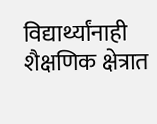विद्यार्थ्यांनाही शैक्षणिक क्षेत्रात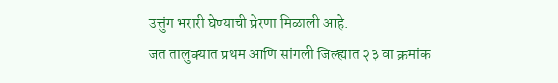उत्तुंग भरारी घेण्याची प्रेरणा मिळाली आहे.
जत तालुक्यात प्रथम आणि सांगली जिल्ह्यात २३ वा क्रमांक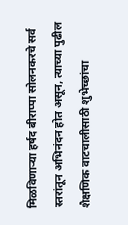मिळविणाऱ्या हर्षद बीराप्पा सोलनकरचे सर्व स्तरांतून अभिनंदन होत असून, त्याच्या पुढील शैक्षणिक वाटचालीसाठी शुभेच्छांचा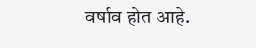वर्षाव होत आहे.